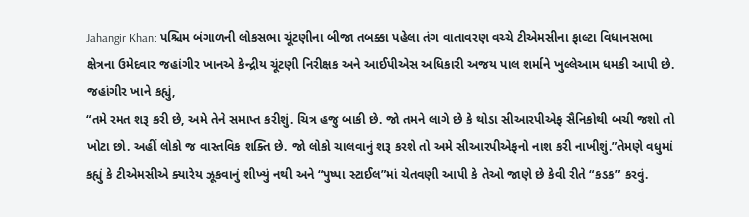Jahangir Khan: પશ્ચિમ બંગાળની લોકસભા ચૂંટણીના બીજા તબક્કા પહેલા તંગ વાતાવરણ વચ્ચે ટીએમસીના ફાલ્ટા વિધાનસભા ક્ષેત્રના ઉમેદવાર જહાંગીર ખાનએ કેન્દ્રીય ચૂંટણી નિરીક્ષક અને આઈપીએસ અધિકારી અજય પાલ શર્માને ખુલ્લેઆમ ધમકી આપી છે.
જહાંગીર ખાને કહ્યું,
“તમે રમત શરૂ કરી છે, અમે તેને સમાપ્ત કરીશું. ચિત્ર હજુ બાકી છે. જો તમને લાગે છે કે થોડા સીઆરપીએફ સૈનિકોથી બચી જશો તો ખોટા છો. અહીં લોકો જ વાસ્તવિક શક્તિ છે. જો લોકો ચાલવાનું શરૂ કરશે તો અમે સીઆરપીએફનો નાશ કરી નાખીશું.”તેમણે વધુમાં કહ્યું કે ટીએમસીએ ક્યારેય ઝૂકવાનું શીખ્યું નથી અને “પુષ્પા સ્ટાઈલ”માં ચેતવણી આપી કે તેઓ જાણે છે કેવી રીતે “કડક” કરવું.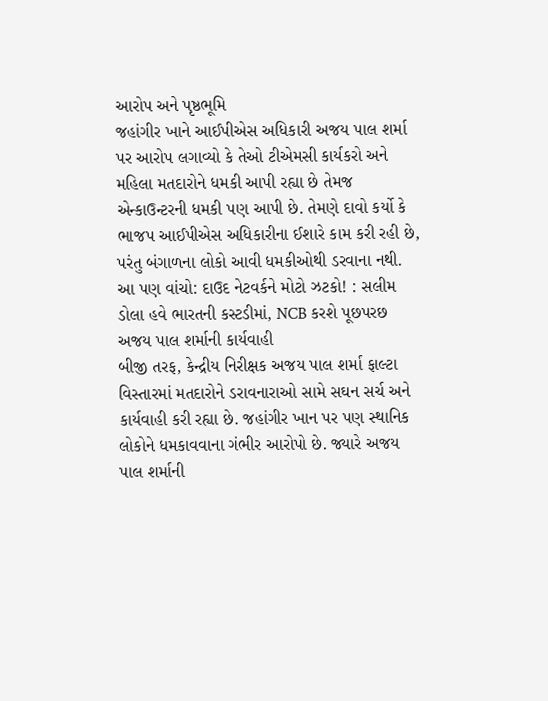આરોપ અને પૃષ્ઠભૂમિ
જહાંગીર ખાને આઈપીએસ અધિકારી અજય પાલ શર્મા પર આરોપ લગાવ્યો કે તેઓ ટીએમસી કાર્યકરો અને મહિલા મતદારોને ધમકી આપી રહ્યા છે તેમજ એન્કાઉન્ટરની ધમકી પણ આપી છે. તેમણે દાવો કર્યો કે ભાજપ આઈપીએસ અધિકારીના ઈશારે કામ કરી રહી છે, પરંતુ બંગાળના લોકો આવી ધમકીઓથી ડરવાના નથી.
આ પણ વાંચો: દાઉદ નેટવર્કને મોટો ઝટકો! : સલીમ ડોલા હવે ભારતની કસ્ટડીમાં, NCB કરશે પૂછપરછ
અજય પાલ શર્માની કાર્યવાહી
બીજી તરફ, કેન્દ્રીય નિરીક્ષક અજય પાલ શર્મા ફાલ્ટા વિસ્તારમાં મતદારોને ડરાવનારાઓ સામે સઘન સર્ચ અને કાર્યવાહી કરી રહ્યા છે. જહાંગીર ખાન પર પણ સ્થાનિક લોકોને ધમકાવવાના ગંભીર આરોપો છે. જ્યારે અજય પાલ શર્માની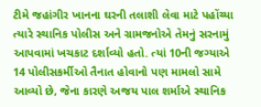ટીમે જહાંગીર ખાનના ઘરની તલાશી લેવા માટે પહોંચ્યા ત્યારે સ્થાનિક પોલીસ અને ગ્રામજનોએ તેમનું સરનામું આપવામાં ખચકાટ દર્શાવ્યો હતો. ત્યાં 10ની જગ્યાએ 14 પોલીસકર્મીઓ તૈનાત હોવાનો પણ મામલો સામે આવ્યો છે, જેના કારણે અજય પાલ શર્માએ સ્થાનિક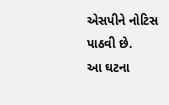એસપીને નોટિસ પાઠવી છે.
આ ઘટના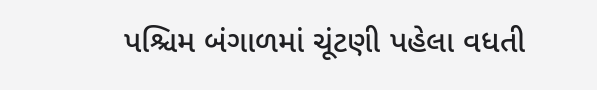પશ્ચિમ બંગાળમાં ચૂંટણી પહેલા વધતી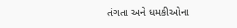તંગતા અને ધમકીઓના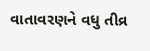વાતાવરણને વધુ તીવ્ર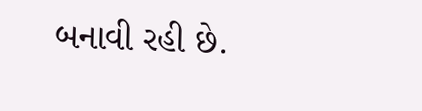બનાવી રહી છે.